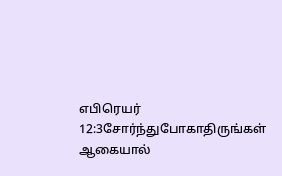எபிரெயர் 12:3சோர்ந்துபோகாதிருங்கள்
ஆகையால்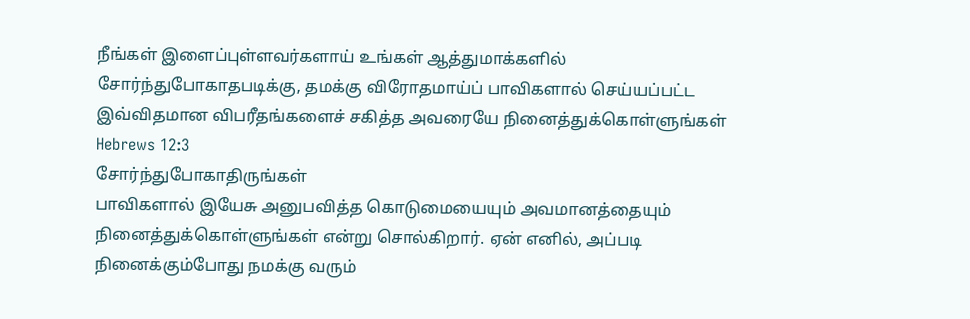நீங்கள் இளைப்புள்ளவர்களாய் உங்கள் ஆத்துமாக்களில் சோர்ந்துபோகாதபடிக்கு, தமக்கு விரோதமாய்ப் பாவிகளால் செய்யப்பட்ட இவ்விதமான விபரீதங்களைச் சகித்த அவரையே நினைத்துக்கொள்ளுங்கள்
Hebrews 12:3
சோர்ந்துபோகாதிருங்கள்
பாவிகளால் இயேசு அனுபவித்த கொடுமையையும் அவமானத்தையும் நினைத்துக்கொள்ளுங்கள் என்று சொல்கிறார். ஏன் எனில், அப்படி நினைக்கும்போது நமக்கு வரும்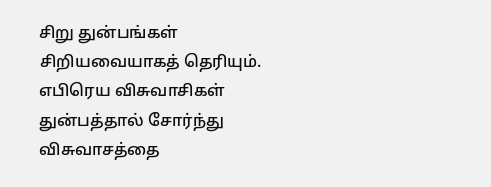சிறு துன்பங்கள் சிறியவையாகத் தெரியும். எபிரெய விசுவாசிகள் துன்பத்தால் சோர்ந்து விசுவாசத்தை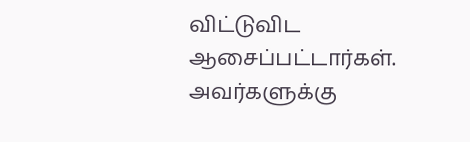விட்டுவிட ஆசைப்பட்டார்கள். அவர்களுக்கு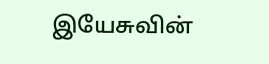இயேசுவின்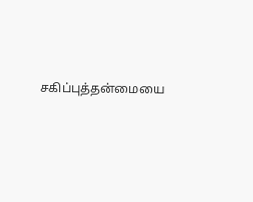சகிப்புத்தன்மையை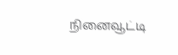நினைவூட்டி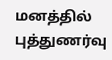மனத்தில் புத்துணர்வு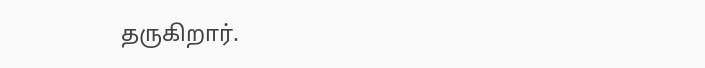தருகிறார்.